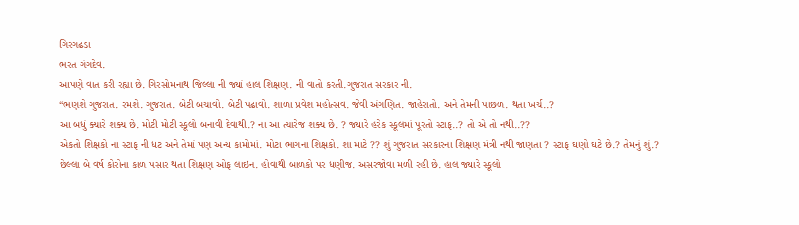ગિરગઢડા
ભરત ગંગદેવ.
આપણે વાત કરી રહ્યા છે. ગિરસોમનાથ જિલ્લા ની જ્યાં હાલ શિક્ષણ. ની વાતો કરતી.ગુજરાત સરકાર ની.
“ભણશે ગુજરાત. રમશે. ગુજરાત. બેટી બચાવો. બેટી પઢાવો. શાળા પ્રવેશ મહોત્સવ. જેવી અંગણિત. જાહેરાતો. અને તેમની પાછળ. થતા ખર્ચ..?
આ બધું ક્યારે શક્ય છે. મોટી મોટી સ્કૂલો બનાવી દેવાથી.? ના આ ત્યારેજ શક્ય છે. ? જ્યારે હરેક સ્કૂલમાં પૂરતો સ્ટાફ..? તો એ તો નથી..??
એકતો શિક્ષકો ના સ્ટાફ ની ધટ અને તેમાં પણ અન્ય કામોમાં. મોટા ભાગના શિક્ષકો. શા માટે ?? શું ગુજરાત સરકારના શિક્ષણ મંત્રી નથી જાણતા ? સ્ટાફ ઘણો ઘટે છે.? તેમનું શું.? છેલ્લા બે વર્ષ કોરોના કાળ પસાર થતા શિક્ષણ ઓફ લાઇન. હોવાથી બાળકો પર ધણીજ. અસરજોવા મળી રહી છે. હાલ જ્યારે સ્કૂલો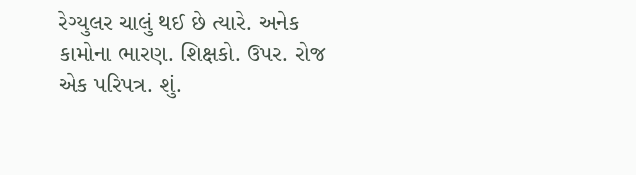રેગ્યુલર ચાલું થઈ છે ત્યારે. અનેક કામોના ભારણ. શિક્ષકો. ઉપર. રોજ એક પરિપત્ર. શું.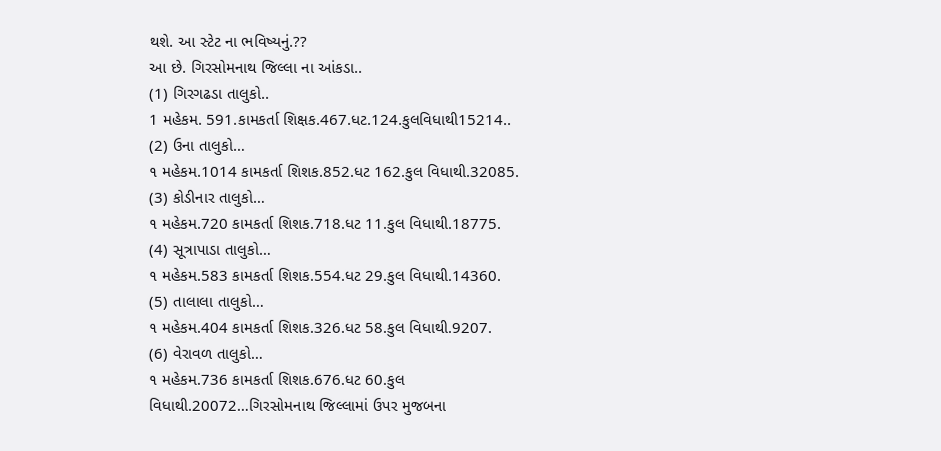થશે. આ સ્ટેટ ના ભવિષ્યનું.??
આ છે. ગિરસોમનાથ જિલ્લા ના આંકડા..
(1) ગિરગઢડા તાલુકો..
1 મહેકમ. 591.કામકર્તા શિક્ષક.467.ધટ.124.કુલવિધાથી15214..
(2) ઉના તાલુકો…
૧ મહેકમ.1014 કામકર્તા શિશક.852.ધટ 162.કુલ વિધાથી.32085.
(3) કોડીનાર તાલુકો…
૧ મહેકમ.720 કામકર્તા શિશક.718.ધટ 11.કુલ વિધાથી.18775.
(4) સૂત્રાપાડા તાલુકો…
૧ મહેકમ.583 કામકર્તા શિશક.554.ધટ 29.કુલ વિધાથી.14360.
(5) તાલાલા તાલુકો…
૧ મહેકમ.404 કામકર્તા શિશક.326.ધટ 58.કુલ વિધાથી.9207.
(6) વેરાવળ તાલુકો…
૧ મહેકમ.736 કામકર્તા શિશક.676.ધટ 60.કુલ વિધાથી.20072…ગિરસોમનાથ જિલ્લામાં ઉપર મુજબના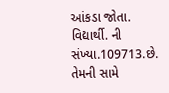આંકડા જોતા. વિદ્યાર્થી. ની સંખ્યા.109713.છે. તેમની સામે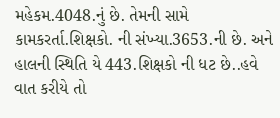મહેકમ.4048.નું છે. તેમની સામે કામકરર્તા.શિક્ષકો. ની સંખ્યા.3653.ની છે. અને હાલની સ્થિતિ યે 443.શિક્ષકો ની ધટ છે..હવે વાત કરીયે તો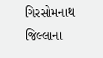ગિરસોમનાથ જિલ્લાના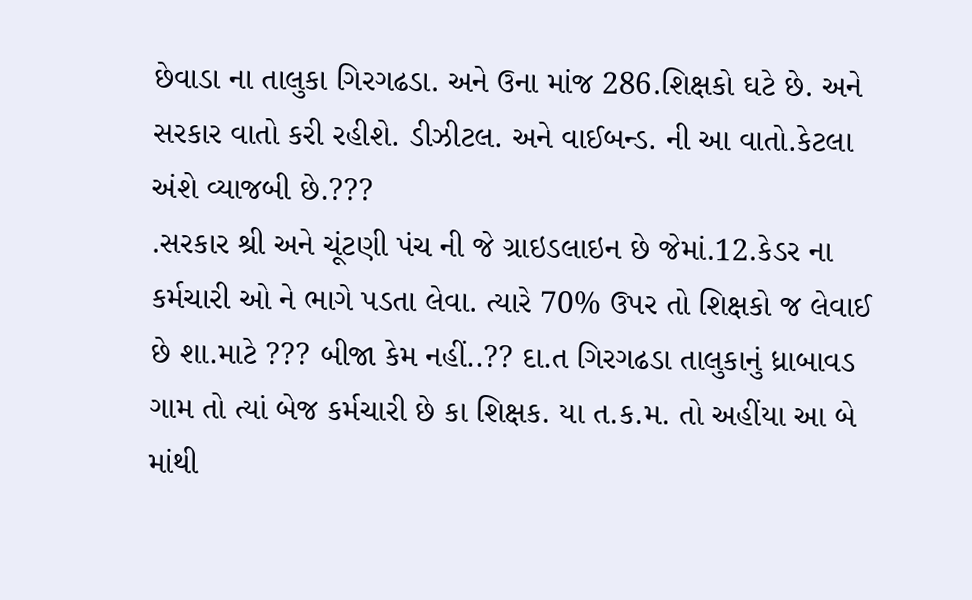છેવાડા ના તાલુકા ગિરગઢડા. અને ઉના માંજ 286.શિક્ષકો ઘટે છે. અને સરકાર વાતો કરી રહીશે. ડીઝીટલ. અને વાઈબન્ડ. ની આ વાતો.કેટલા અંશે વ્યાજબી છે.???
.સરકાર શ્રી અને ચૂંટણી પંચ ની જે ગ્રાઇડલાઇન છે જેમાં.12.કેડર ના કર્મચારી ઓ ને ભાગે પડતા લેવા. ત્યારે 70% ઉપર તો શિક્ષકો જ લેવાઈ છે શા.માટે ??? બીજા કેમ નહીં..?? દા.ત ગિરગઢડા તાલુકાનું ધ્રાબાવડ ગામ તો ત્યાં બેજ કર્મચારી છે કા શિક્ષક. યા ત.ક.મ. તો અહીંયા આ બે માંથી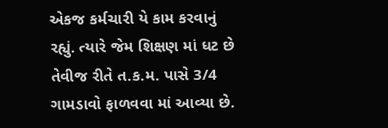એકજ કર્મચારી યે કામ કરવાનું રહ્યું. ત્યારે જેમ શિક્ષણ માં ધટ છે તેવીજ રીતે ત.ક.મ. પાસે 3/4 ગામડાવો ફાળવવા માં આવ્યા છે.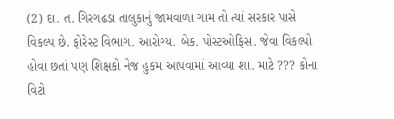(2) દા. ત. ગિરગઢડા તાલુકાનું જામવાળા ગામ તો ત્યાં સરકાર પાસે વિકલ્પ છે. ફોરેસ્ટ વિભાગ. આરોગ્ય. બેક. પોસ્ટઓફિસ. જેવા વિકલ્પો હોવા છતાં પણ શિક્ષકો નેજ હુકમ આપવામાં આવ્યા શા. માટે ??? કોના વિટો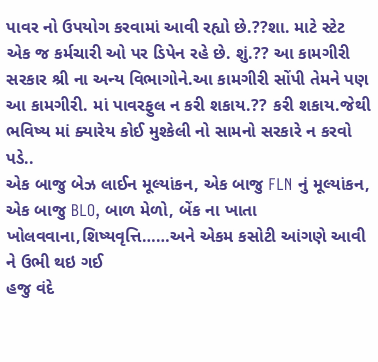પાવર નો ઉપયોગ કરવામાં આવી રહ્યો છે.??શા. માટે સ્ટેટ એક જ કર્મચારી ઓ પર ડિપેન રહે છે. શું.?? આ કામગીરી સરકાર શ્રી ના અન્ય વિભાગોને.આ કામગીરી સોંપી તેમને પણ આ કામગીરી. માં પાવરફુલ ન કરી શકાય.?? કરી શકાય.જેથી ભવિષ્ય માં ક્યારેય કોઈ મુશ્કેલી નો સામનો સરકારે ન કરવો પડે..
એક બાજુ બેઝ લાઈન મૂલ્યાંકન, એક બાજુ FLN નું મૂલ્યાંકન, એક બાજુ BLO, બાળ મેળો, બેંક ના ખાતા ખોલવવાના,શિષ્યવૃત્તિ……અને એકમ કસોટી આંગણે આવી ને ઉભી થઇ ગઈ
હજુ વંદે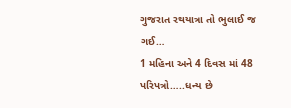ગુજરાત રથયાત્રા તો ભુલાઈ જ ગઈ…
1 મહિના અને 4 દિવસ માં 48 પરિપત્રો…..ધન્ય છે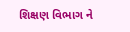શિક્ષણ વિભાગ ને